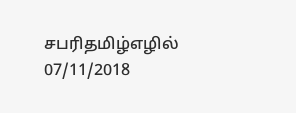சபரிதமிழ்எழில்
07/11/2018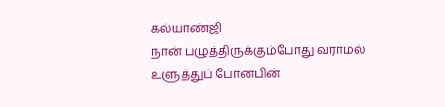கல்யாண்ஜி
நான் பழுத்திருக்கும்போது வராமல்
உளுத்துப் போனபின்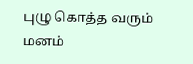புழு கொத்த வரும் மனம்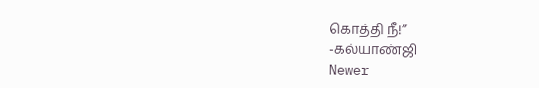கொத்தி நீ!”
-கல்யாண்ஜி
Newer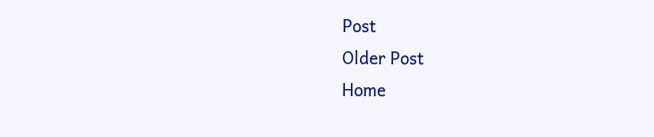Post
Older Post
Home